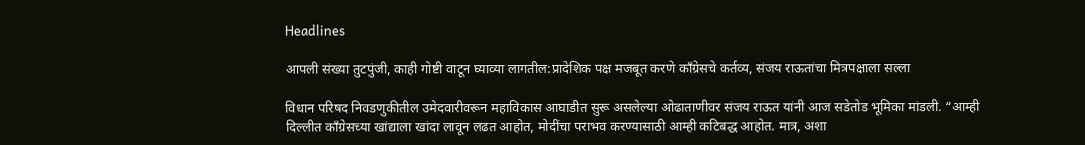Headlines

आपली संख्या तुटपुंजी, काही गोष्टी वाटून घ्याव्या लागतील:प्रादेशिक पक्ष मजबूत करणे काँग्रेसचे कर्तव्य, संजय राऊतांचा मित्रपक्षाला सल्ला

विधान परिषद निवडणुकीतील उमेदवारीवरून महाविकास आघाडीत सुरू असलेल्या ओढाताणीवर संजय राऊत यांनी आज सडेतोड भूमिका मांडली. “आम्ही दिल्लीत काँग्रेसच्या खांद्याला खांदा लावून लढत आहोत, मोदींचा पराभव करण्यासाठी आम्ही कटिबद्ध आहोत. मात्र, अशा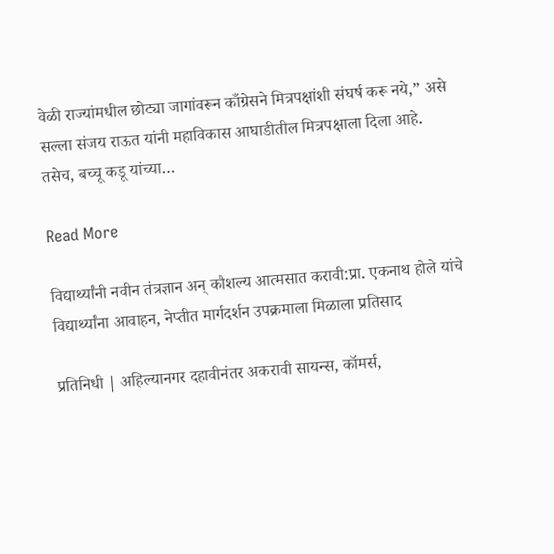वेळी राज्यांमधील छोट्या जागांवरून काँग्रेसने मित्रपक्षांशी संघर्ष करू नये,” असे सल्ला संजय राऊत यांनी महाविकास आघाडीतील मित्रपक्षाला दिला आहे. तसेच, बच्चू कडू यांच्या…

Read More

विद्यार्थ्यांनी नवीन तंत्रज्ञान अन् कौशल्य आत्मसात करावी:प्रा. एकनाथ होले यांचे विद्यार्थ्यांना आवाहन, नेप्तीत मार्गदर्शन उपक्रमाला मिळाला प्रतिसाद

प्रतिनिधी | अहिल्यानगर दहावीनंतर अकरावी सायन्स, कॉमर्स,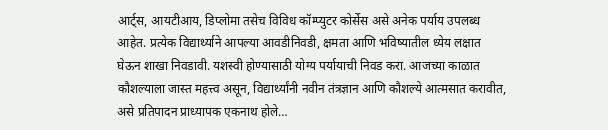आर्ट्स, आयटीआय, डिप्लोमा तसेच विविध कॉम्प्युटर कोर्सेस असे अनेक पर्याय उपलब्ध आहेत. प्रत्येक विद्यार्थ्याने आपल्या आवडीनिवडी, क्षमता आणि भविष्यातील ध्येय लक्षात घेऊन शाखा निवडावी. यशस्वी होण्यासाठी योग्य पर्यायाची निवड करा. आजच्या काळात कौशल्याला जास्त महत्त्व असून, विद्यार्थ्यांनी नवीन तंत्रज्ञान आणि कौशल्ये आत्मसात करावीत, असे प्रतिपादन प्राध्यापक एकनाथ होले…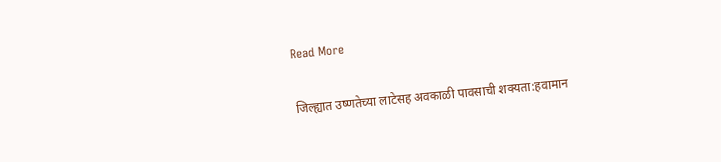Read More

जिल्ह्यात उष्णतेच्या लाटेसह अवकाळी पावसाची शक्यता:हवामान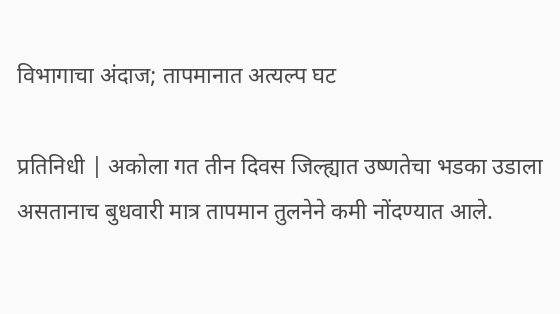विभागाचा अंदाज; तापमानात अत्यल्प घट

प्रतिनिधी | अकोला गत तीन दिवस जिल्ह्यात उष्णतेचा भडका उडाला असतानाच बुधवारी मात्र तापमान तुलनेने कमी नोंदण्यात आले.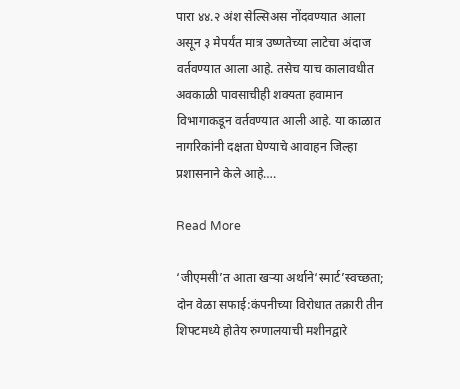पारा ४४.२ अंश सेल्सिअस नोंदवण्यात आला असून ३ मेपर्यंत मात्र उष्णतेच्या लाटेचा अंदाज वर्तवण्यात आला आहे. तसेच याच कालावधीत अवकाळी पावसाचीही शक्यता हवामान विभागाकडून वर्तवण्यात आली आहे. या काळात नागरिकांनी दक्षता घेण्याचे आवाहन जिल्हा प्रशासनाने केले आहे….

Read More

‘जीएमसी’त आता खऱ्या अर्थाने‘स्मार्ट’स्वच्छता; दोन वेळा सफाई:कंपनीच्या विरोधात तक्रारी तीन शिफ्टमध्ये होतेय रुग्णालयाची मशीनद्वारे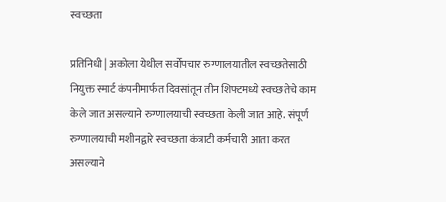स्वच्छता

प्रतिनिधी | अकोला येथील सर्वोपचार रुग्णालयातील स्वच्छतेसाठी नियुक्त स्मार्ट कंपनीमार्फत दिवसांतून तीन शिफ्टमध्ये स्वच्छतेचे काम केले जात असल्याने रुग्णालयाची स्वच्छता केली जात आहे. संपूर्ण रुग्णालयाची मशीनद्वारे स्वच्छता कंत्राटी कर्मचारी आता करत असल्याने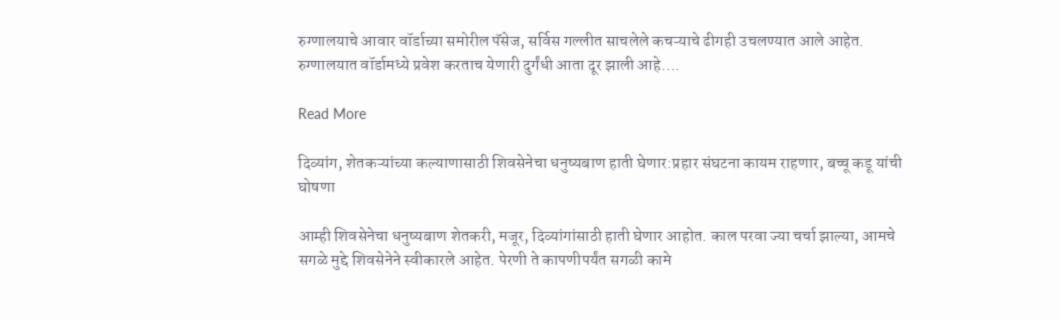रुग्णालयाचे आवार वॉर्डाच्या समोरील पॅसेज, सर्विस गल्लीत साचलेले कचऱ्याचे ढीगही उचलण्यात आले आहेत. रुग्णालयात वॉर्डामध्ये प्रवेश करताच येणारी दुर्गंधी आता दूर झाली आहे….

Read More

दिव्यांग, शेतकऱ्यांच्या कल्याणासाठी शिवसेनेचा धनुष्यबाण हाती घेणार:प्रहार संघटना कायम राहणार, बच्चू कडू यांची घोषणा

आम्ही शिवसेनेचा धनुष्यबाण शेतकरी, मजूर, दिव्यांगांसाठी हाती घेणार आहोत. काल परवा ज्या चर्चा झाल्या, आमचे सगळे मुद्दे शिवसेनेने स्वीकारले आहेत. पेरणी ते कापणीपर्यंत सगळी कामे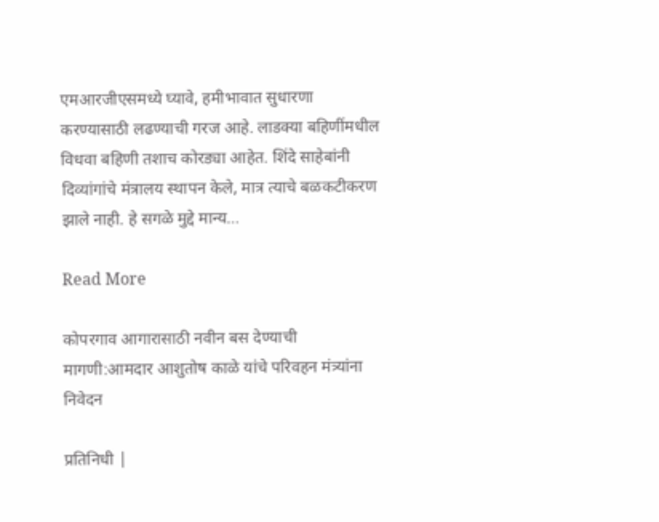एमआरजीएसमध्ये घ्यावे, हमीभावात सुधारणा करण्यासाठी लढण्याची गरज आहे. लाडक्या बहिणींमधील विधवा बहिणी तशाच कोरड्या आहेत. शिंदे साहेबांनी दिव्यांगांचे मंत्रालय स्थापन केले, मात्र त्याचे बळकटीकरण झाले नाही. हे सगळे मुद्दे मान्य…

Read More

कोपरगाव आगारासाठी नवीन बस देण्याची मागणी:आमदार आशुतोष काळे यांचे परिवहन मंत्र्यांना निवेदन

प्रतिनिधी |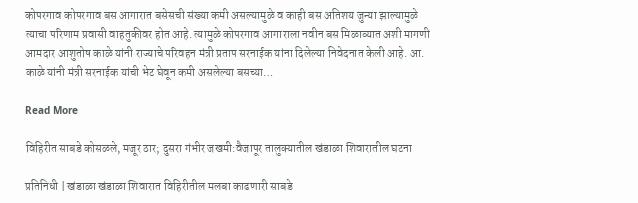कोपरगाव कोपरगाव बस आगारात बसेसची संख्या कमी असल्यामुळे व काही बस अतिशय जुन्या झाल्यामुळे त्याचा परिणाम प्रवासी वाहतुकीवर होत आहे. त्यामुळे कोपरगाव आगाराला नवीन बस मिळाव्यात अशी मागणी आमदार आशुतोष काळे यांनी राज्याचे परिवहन मंत्री प्रताप सरनाईक यांना दिलेल्या निवेदनात केली आहे. आ. काळे यांनी मंत्री सरनाईक यांची भेट घेवून कमी असलेल्या बसच्या…

Read More

विहिरीत साबडे कोसळले, मजूर ठार; दुसरा गंभीर जखमी:वैजापूर तालुक्यातील खंडाळा शिवारातील घटना

प्रतिनिधी | खंडाळा खंडाळा शिवारात विहिरीतील मलबा काढणारी साबडे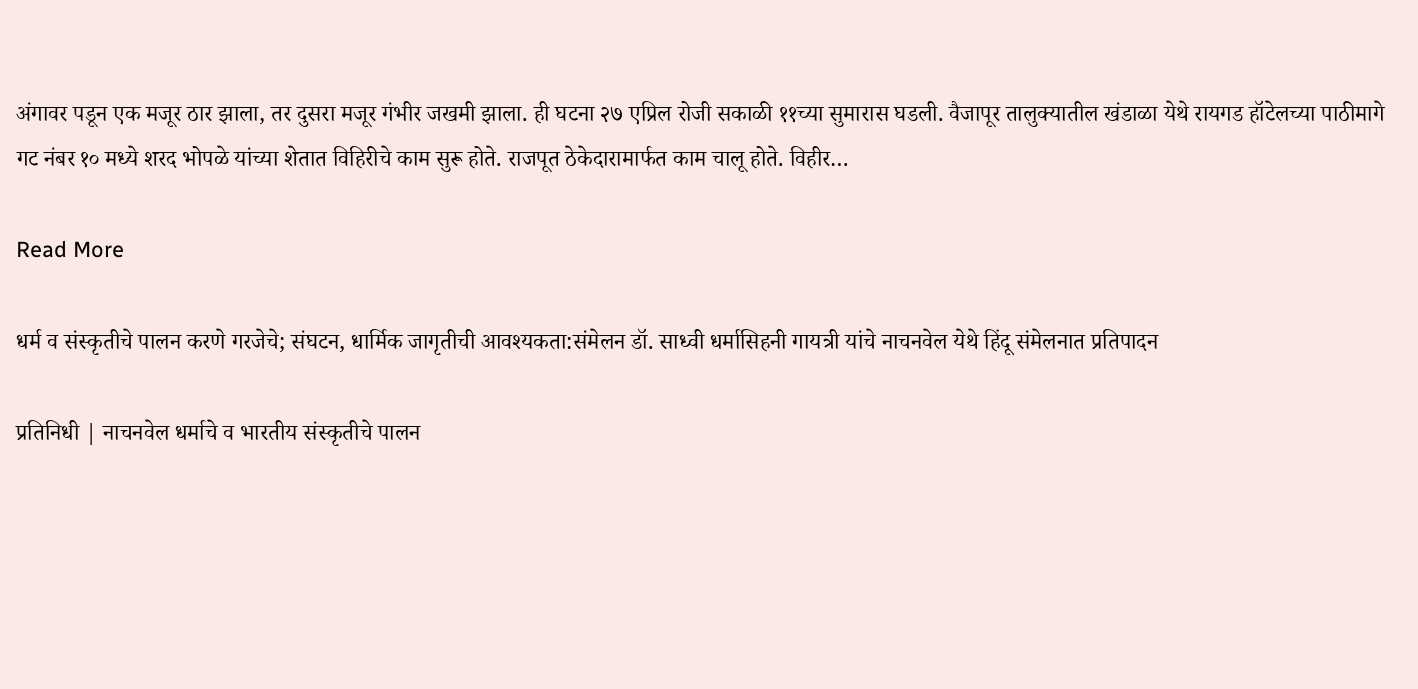अंगावर पडून एक मजूर ठार झाला, तर दुसरा मजूर गंभीर जखमी झाला. ही घटना २७ एप्रिल रोजी सकाळी ११च्या सुमारास घडली. वैजापूर तालुक्यातील खंडाळा येथे रायगड हॉटेलच्या पाठीमागे गट नंबर १० मध्ये शरद भोपळे यांच्या शेतात विहिरीचे काम सुरू होते. राजपूत ठेकेदारामार्फत काम चालू होते. विहीर…

Read More

धर्म व संस्कृतीचे पालन करणे गरजेचे; संघटन, धार्मिक जागृतीची आवश्यकता:संमेलन डॉ. साध्वी धर्मासिहनी गायत्री यांचे नाचनवेल येथे हिंदू संमेलनात प्रतिपादन

प्रतिनिधी | नाचनवेल धर्माचे व भारतीय संस्कृतीचे पालन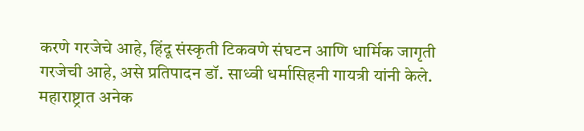करणे गरजेचे आहे, हिंदू संस्कृती टिकवणे संघटन आणि धार्मिक जागृती गरजेची आहे, असे प्रतिपादन डॉ. साध्वी धर्मासिहनी गायत्री यांनी केले. महाराष्ट्रात अनेक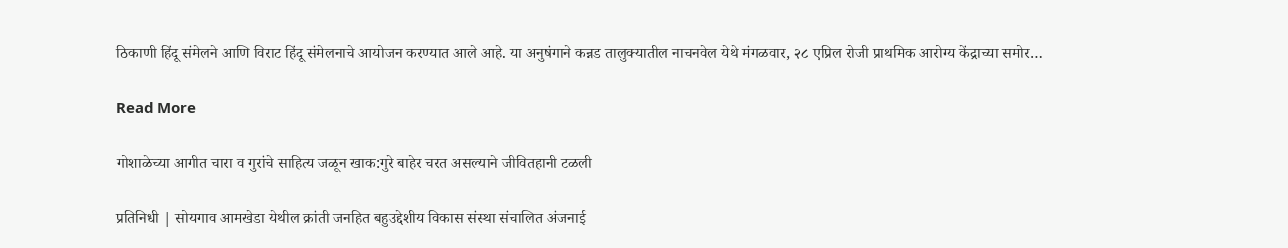ठिकाणी हिंदू संमेलने आणि विराट हिंदू संमेलनाचे आयोजन करण्यात आले आहे. या अनुषंगाने कन्नड तालुक्यातील नाचनवेल येथे मंगळवार, २८ एप्रिल रोजी प्राथमिक आरोग्य केंद्राच्या समोर…

Read More

गोशाळेच्या आगीत चारा व गुरांचे साहित्य जळून खाक:गुरे बाहेर चरत असल्याने जीवितहानी टळली

प्रतिनिधी | सोयगाव आमखेडा येथील क्रांती जनहित बहुउद्देशीय विकास संस्था संचालित अंजनाई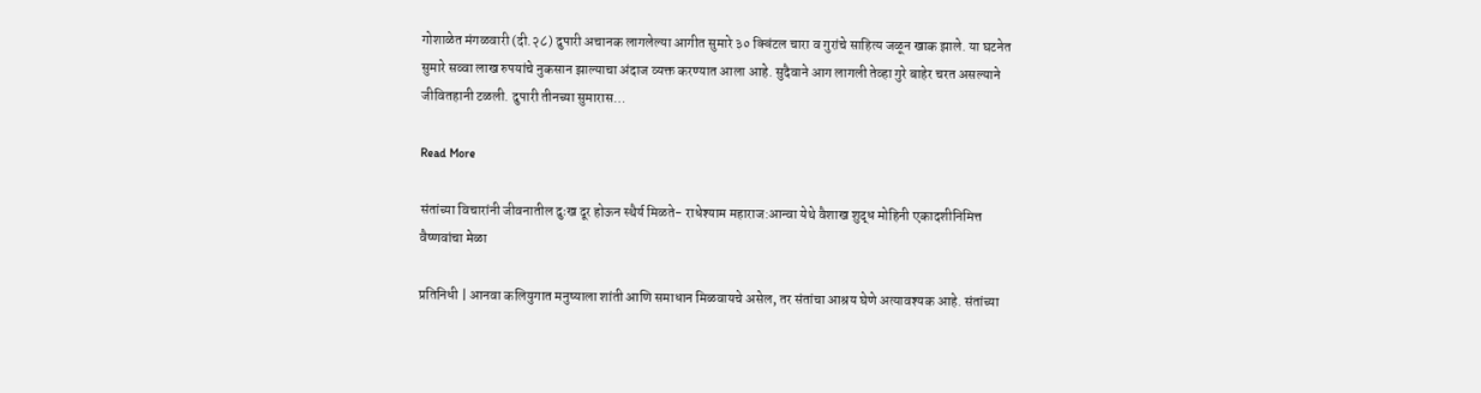गोशाळेत मंगळवारी (दी.२८) दुपारी अचानक लागलेल्या आगीत सुमारे ३० क्विंटल चारा व गुरांचे साहित्य जळून खाक झाले. या घटनेत सुमारे सव्वा लाख रुपयांचे नुकसान झाल्याचा अंदाज व्यक्त करण्यात आला आहे. सुदैवाने आग लागली तेव्हा गुरे बाहेर चरत असल्याने जीवितहानी टळली. दुपारी तीनच्या सुमारास…

Read More

संतांच्या विचारांनी जीवनातील दुःख दूर होऊन स्थैर्य मिळते- राधेश्याम महाराज:आन्वा येथे वैशाख शुद्ध मोहिनी एकादशीनिमित्त वैष्णवांचा मेळा

प्रतिनिधी | आनवा कलियुगात मनुष्याला शांती आणि समाधान मिळवायचे असेल, तर संतांचा आश्रय घेणे अत्यावश्यक आहे. संतांच्या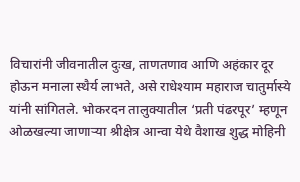विचारांनी जीवनातील दुःख, ताणतणाव आणि अहंकार दूर होऊन मनाला स्थैर्य लाभते, असे राधेश्याम महाराज चातुर्मास्ये यांनी सांगितले. भोकरदन तालुक्यातील ‘प्रती पंढरपूर’ म्हणून ओळखल्या जाणाऱ्या श्रीक्षेत्र आन्वा येथे वैशाख शुद्ध मोहिनी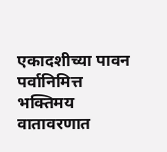एकादशीच्या पावन पर्वानिमित्त भक्तिमय वातावरणात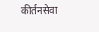कीर्तनसेवा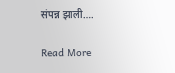संपन्न झाली….

Read More